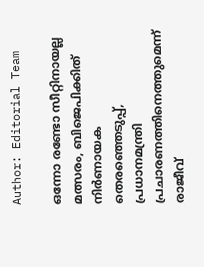Author: Editorial Team

ഒന്നോ രണ്ടോ സീറ്റിനായല്ല മത്സരം, ബിജെപിക്കിത് നിര്‍ണായക തെരഞ്ഞെടുപ്പ്, പ്രധാനമന്ത്രി പ്രചാരണത്തിനെത്തുമെന്ന് രാജീവ്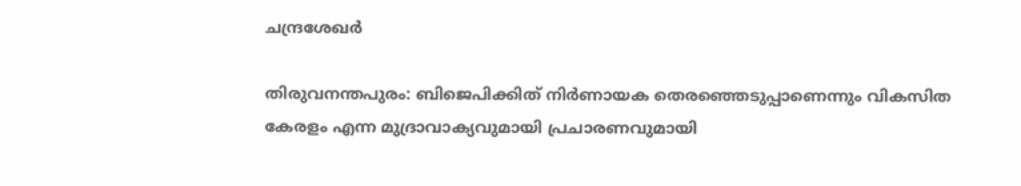ചന്ദ്രശേഖര്‍

തിരുവനന്തപുരം: ബിജെപിക്കിത് നിര്‍ണായക തെരഞ്ഞെടുപ്പാണെന്നും വികസിത കേരളം എന്ന മുദ്രാവാക്യവുമായി പ്രചാരണവുമായി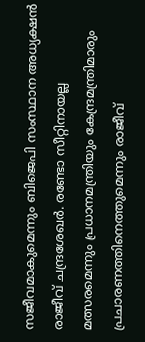സജീവമാകുമെന്നും ബിജെപി സംസ്ഥാന അധ്യക്ഷൻ രാജീവ് ചന്ദ്രശേഖര്‍. രണ്ടോ സീറ്റിനായല്ല മത്സരമെന്നും പ്രധാനമന്ത്രിയും കേന്ദ്രമന്ത്രിമാരും പ്രചാരണത്തിനെത്തുമെന്നും രാജീവ്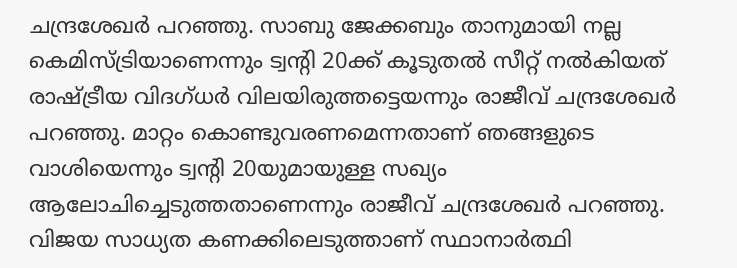ചന്ദ്രശേഖര്‍ പറഞ്ഞു. സാബു ജേക്കബും താനുമായി നല്ല കെമിസ്ട്രിയാണെന്നും ട്വന്‍റി 20ക്ക് കൂടുതൽ സീറ്റ് നൽകിയത് രാഷ്ട്രീയ വിദഗ്ധര്‍ വിലയിരുത്തട്ടെയന്നും രാജീവ് ചന്ദ്രശേഖര്‍ പറഞ്ഞു. മാറ്റം കൊണ്ടുവരണമെന്നതാണ് ഞങ്ങളുടെ വാശിയെന്നും ട്വന്‍റി 20യുമായുള്ള സഖ്യം ആലോചിച്ചെടുത്തതാണെന്നും രാജീവ് ചന്ദ്രശേഖര്‍ പറഞ്ഞു. വിജയ സാധ്യത കണക്കിലെടുത്താണ് സ്ഥാനാര്‍ത്ഥി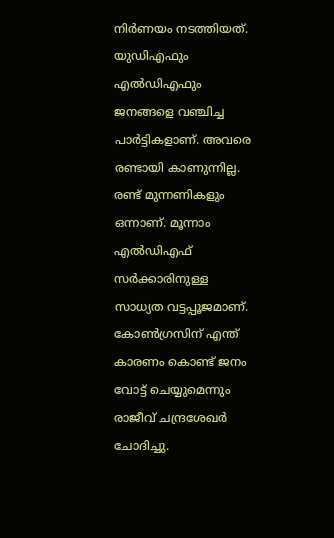നിര്‍ണയം നടത്തിയത്. യുഡിഎഫും എൽഡിഎഫും ജനങ്ങളെ വഞ്ചിച്ച പാര്‍ട്ടികളാണ്. അവരെ രണ്ടായി കാണുന്നില്ല. രണ്ട് മുന്നണികളും ഒന്നാണ്. മൂന്നാം എൽഡിഎഫ് സര്‍ക്കാരിനുള്ള സാധ്യത വട്ടപ്പൂജമാണ്. കോണ്‍ഗ്രസിന് എന്ത് കാരണം കൊണ്ട് ജനം വോട്ട് ചെയ്യുമെന്നും രാജീവ് ചന്ദ്രശേഖര്‍ ചോദിച്ചു.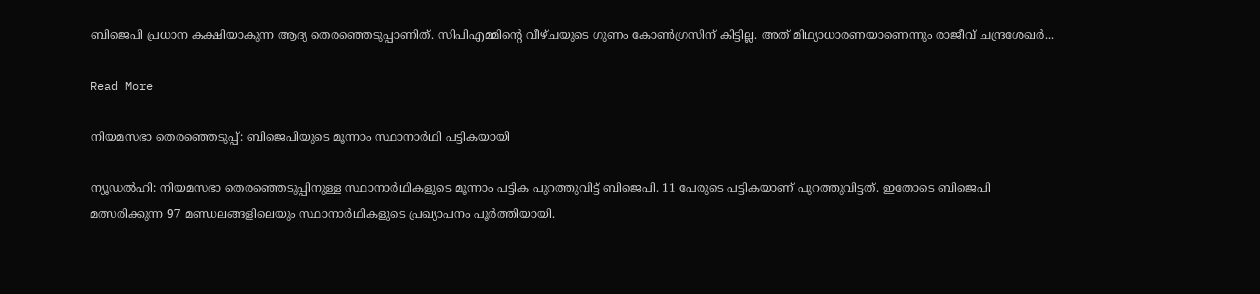ബിജെപി പ്രധാന കക്ഷിയാകുന്ന ആദ്യ തെരഞ്ഞെടുപ്പാണിത്. സിപിഎമ്മിന്‍റെ വീഴ്ചയുടെ ഗുണം കോണ്‍ഗ്രസിന് കിട്ടില്ല. അത് മിഥ്യാധാരണയാണെന്നും രാജീവ് ചന്ദ്രശേഖര്‍...

Read More

നിയമസഭാ തെരഞ്ഞെടുപ്പ്: ബിജെപിയുടെ മൂന്നാം സ്ഥാനാർഥി പട്ടികയായി

ന്യൂഡൽഹി: നിയമസഭാ തെരഞ്ഞെടുപ്പിനുള്ള സ്ഥാനാർഥികളുടെ മൂന്നാം പട്ടിക പുറത്തുവിട്ട് ബിജെപി. 11 പേരുടെ പട്ടികയാണ് പുറത്തുവിട്ടത്. ഇതോടെ ബിജെപി മത്സരിക്കുന്ന 97 മണ്ഡലങ്ങളിലെയും സ്ഥാനാർഥികളുടെ പ്രഖ്യാപനം പൂർത്തിയായി.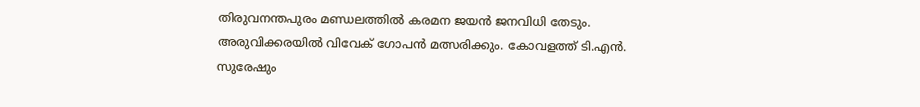തിരുവനന്തപുരം മണ്ഡലത്തിൽ കരമന ജയൻ ജനവിധി തേടും. അരുവിക്കരയിൽ വിവേക് ഗോപൻ മത്സരിക്കും. കോവളത്ത് ടി.എൻ. സുരേഷും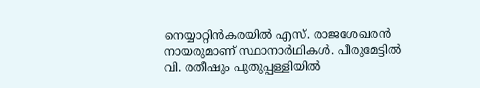നെയ്യാറ്റിൻകരയിൽ എസ്. രാജശേഖരൻ നായരുമാണ് സ്ഥാനാർഥികൾ. പീരുമേട്ടിൽ വി. രതീഷും പുതുപ്പള്ളിയിൽ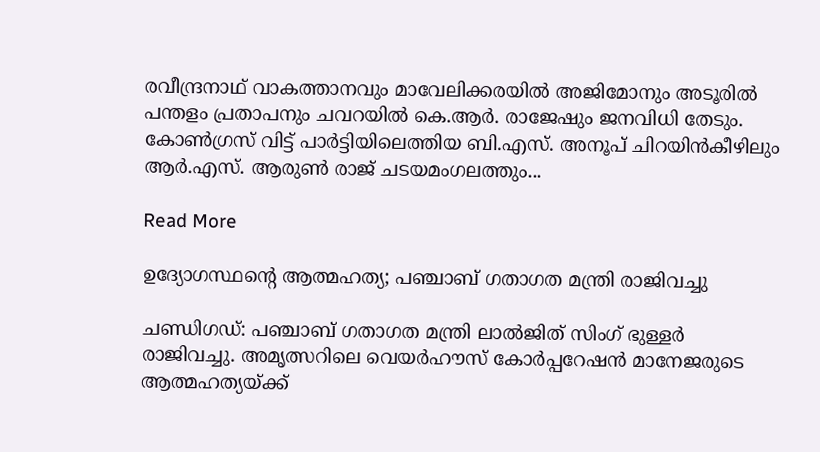രവീന്ദ്രനാഥ് വാകത്താനവും മാവേലിക്കരയിൽ അജിമോനും അടൂരിൽ പന്തളം പ്രതാപനും ചവറയിൽ കെ.ആർ. രാജേഷും ജനവിധി തേടും. കോൺഗ്രസ് വിട്ട് പാർട്ടിയിലെത്തിയ ബി.എസ്. അനൂപ് ചിറയിൻകീഴിലും ആർ.എസ്. ആരുൺ രാജ് ചടയമംഗലത്തും...

Read More

ഉദ്യോഗസ്ഥന്‍റെ ആത്മഹത്യ; പഞ്ചാബ് ഗതാഗത മന്ത്രി രാജിവച്ചു

ചണ്ഡിഗഡ്: പഞ്ചാബ് ഗതാഗത മന്ത്രി ലാൽജിത് സിംഗ് ഭുള്ളർ രാജിവച്ചു. അമൃത്സറിലെ വെയർഹൗസ് കോർപ്പറേഷൻ മാനേജരുടെ ആത്മഹത്യയ്ക്ക്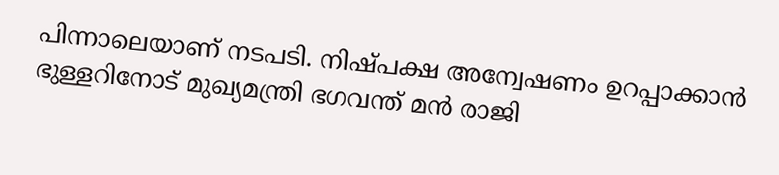പിന്നാലെയാണ് നടപടി. നിഷ്പക്ഷ അന്വേഷണം ഉറപ്പാക്കാൻ ഭുള്ളറിനോട് മുഖ്യമന്ത്രി ഭഗവന്ത് മൻ രാജി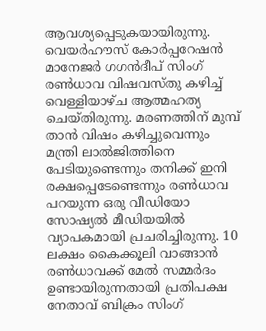ആവശ്യപ്പെടുകയായിരുന്നു. വെയർഹൗസ് കോർപ്പറേഷൻ മാനേജർ ഗഗൻദീപ് സിംഗ് രൺധാവ വിഷവസ്തു കഴിച്ച് വെള്ളിയാഴ്ച ആത്മഹത്യ ചെയ്തിരുന്നു. മരണത്തിന് മുമ്പ് താൻ വിഷം കഴിച്ചുവെന്നും മന്ത്രി ലാൽജിത്തിനെ പേടിയുണ്ടെന്നും തനിക്ക് ഇനി രക്ഷപ്പെടേണ്ടെന്നും രൺധാവ പറയുന്ന ഒരു വീഡിയോ സോഷ്യൽ മീഡിയയിൽ വ്യാപകമായി പ്രചരിച്ചിരുന്നു. 10 ലക്ഷം കൈക്കൂലി വാങ്ങാൻ രൺധാവക്ക് മേൽ സമ്മർദം ഉണ്ടായിരുന്നതായി പ്രതിപക്ഷ നേതാവ് ബിക്രം സിംഗ്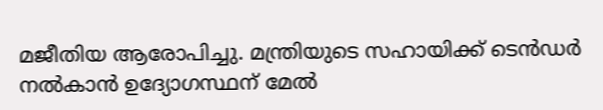മജീതിയ ആരോപിച്ചു. മന്ത്രിയുടെ സഹായിക്ക് ടെൻഡർ നൽകാൻ ഉദ്യോഗസ്ഥന് മേൽ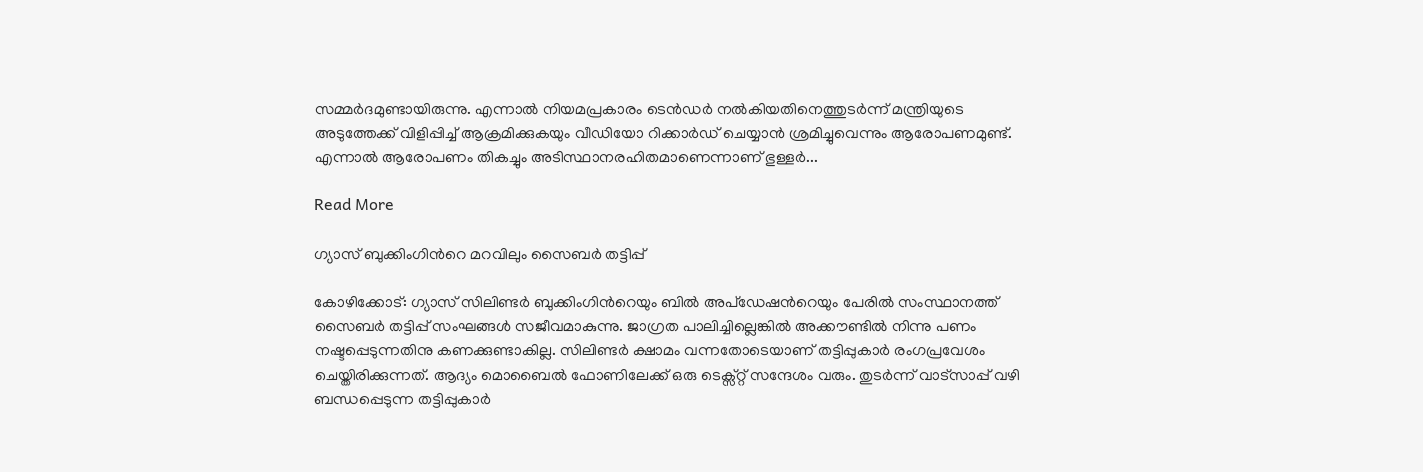സമ്മർദമുണ്ടായിരുന്നു. എന്നാൽ നിയമപ്രകാരം ടെൻഡർ നൽകിയതിനെത്തുടർന്ന് മന്ത്രിയുടെ അടുത്തേക്ക് വിളിപ്പിച്ച് ആക്രമിക്കുകയും വീഡിയോ റിക്കാർഡ് ചെയ്യാൻ ശ്രമിച്ചുവെന്നും ആരോപണമുണ്ട്. എന്നാൽ ആരോപണം തികച്ചും അടിസ്ഥാനരഹിതമാണെന്നാണ് ഭുള്ളർ...

Read More

ഗ്യാസ് ബുക്കിംഗിന്‍റെ മറവിലും സൈബര്‍ തട്ടിപ്പ്

കോഴിക്കോട്: ഗ്യാസ് സിലിണ്ടര്‍ ബുക്കിംഗിന്‍റെയും ബില്‍ അപ്ഡേഷന്‍റെയും പേരില്‍ സംസ്ഥാനത്ത് സൈബര്‍ തട്ടിപ്പ് സംഘങ്ങള്‍ സജീവമാകുന്നു. ജാഗ്രത പാലിച്ചില്ലെങ്കില്‍ അക്കൗണ്ടില്‍ നിന്നു പണം നഷ്ടപ്പെടുന്നതിനു കണക്കുണ്ടാകില്ല. സിലിണ്ടര്‍ ക്ഷാമം വന്നതോടെയാണ് തട്ടിപ്പുകാര്‍ രംഗപ്രവേശം ചെയ്തിരിക്കുന്നത്. ആദ്യം മൊബൈല്‍ ഫോണിലേക്ക് ഒരു ടെക്സ്റ്റ് സന്ദേശം വരും. തുടര്‍ന്ന് വാട്‌സാപ്പ് വഴി ബന്ധപ്പെടുന്ന തട്ടിപ്പുകാര്‍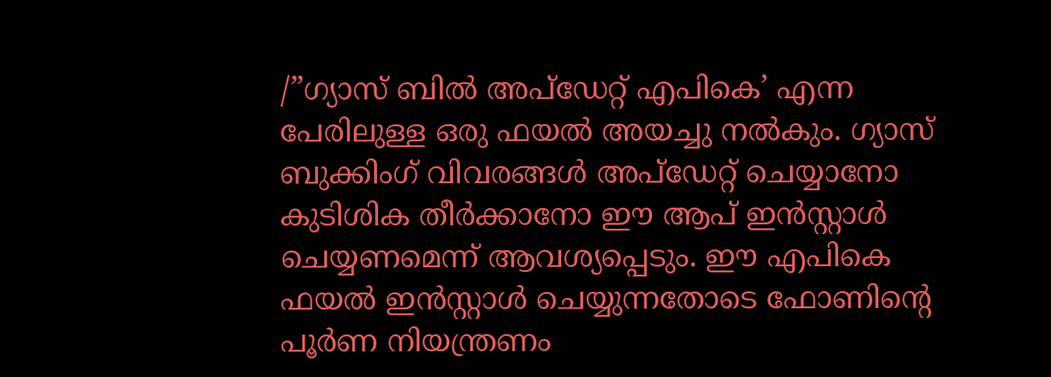/”ഗ്യാസ് ബിൽ അപ്ഡേറ്റ് എപികെ’ എന്ന പേരിലുള്ള ഒരു ഫയല്‍ അയച്ചു നല്‍കും. ഗ്യാസ് ബുക്കിംഗ് വിവരങ്ങള്‍ അപ്ഡേറ്റ് ചെയ്യാനോ കുടിശിക തീര്‍ക്കാനോ ഈ ആപ് ഇന്‍സ്റ്റാള്‍ ചെയ്യണമെന്ന് ആവശ്യപ്പെടും. ഈ എപികെ ഫയല്‍ ഇന്‍സ്റ്റാള്‍ ചെയ്യുന്നതോടെ ഫോണിന്‍റെ പൂര്‍ണ നിയന്ത്രണം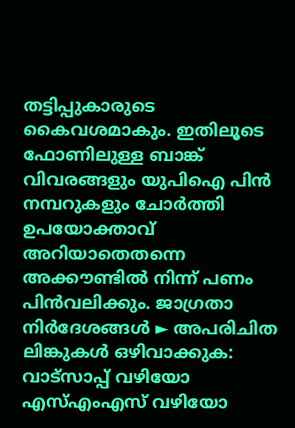തട്ടിപ്പുകാരുടെ കൈവശമാകും. ഇതിലൂടെ ഫോണിലുള്ള ബാങ്ക് വിവരങ്ങളും യുപിഐ പിന്‍ നമ്പറുകളും ചോര്‍ത്തി ഉപയോക്താവ് അറിയാതെതന്നെ അക്കൗണ്ടില്‍ നിന്ന് പണം പിന്‍വലിക്കും. ജാഗ്രതാ നിര്‍ദേശങ്ങള്‍ ► അപരിചിത ലിങ്കുകള്‍ ഒഴിവാക്കുക: വാട്‌സാപ്പ് വഴിയോ എസ്എംഎസ് വഴിയോ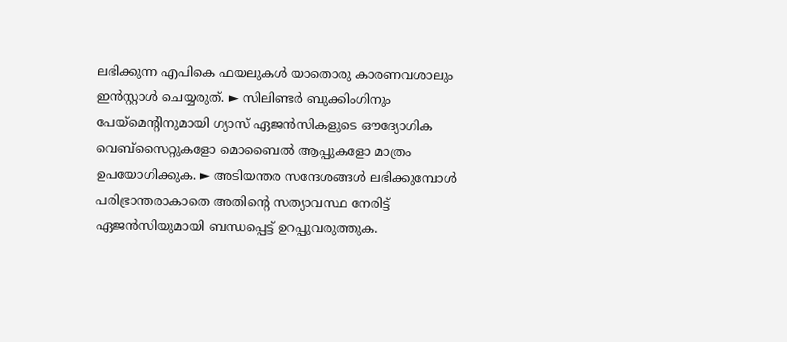ലഭിക്കുന്ന എപികെ ഫയലുകള്‍ യാതൊരു കാരണവശാലും ഇന്‍സ്റ്റാള്‍ ചെയ്യരുത്. ► സിലിണ്ടര്‍ ബുക്കിംഗിനും പേയ്മെന്‍റിനുമായി ഗ്യാസ് ഏജന്‍സികളുടെ ഔദ്യോഗിക വെബ്‌സൈറ്റുകളോ മൊബൈല്‍ ആപ്പുകളോ മാത്രം ഉപയോഗിക്കുക. ► അടിയന്തര സന്ദേശങ്ങള്‍ ലഭിക്കുമ്പോള്‍ പരിഭ്രാന്തരാകാതെ അതിന്‍റെ സത്യാവസ്ഥ നേരിട്ട് ഏജന്‍സിയുമായി ബന്ധപ്പെട്ട് ഉറപ്പുവരുത്തുക.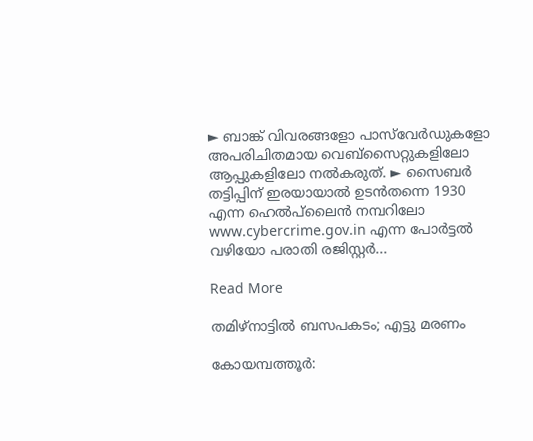► ബാങ്ക് വിവരങ്ങളോ പാസ്‌വേർഡുകളോ അപരിചിതമായ വെബ്‌സൈറ്റുകളിലോ ആപ്പുകളിലോ നല്‍കരുത്. ► സൈബര്‍ തട്ടിപ്പിന് ഇരയായാല്‍ ഉടന്‍തന്നെ 1930 എന്ന ഹെല്‍പ്‌ലൈന്‍ നമ്പറിലോ www.cybercrime.gov.in എന്ന പോര്‍ട്ടല്‍ വഴിയോ പരാതി രജിസ്റ്റര്‍...

Read More

തമിഴ്‌നാട്ടില്‍ ബസപകടം; എട്ടു മരണം

കോയമ്പത്തൂര്‍: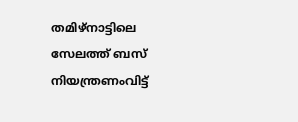തമിഴ്‌നാട്ടിലെ സേലത്ത് ബസ് നിയന്ത്രണംവിട്ട്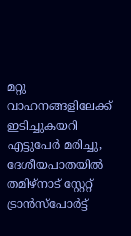മറ്റു വാഹനങ്ങളിലേക്ക് ഇടിച്ചുകയറി എട്ടുപേര്‍ മരിച്ചു, ദേശീയപാതയില്‍ തമിഴ്‌നാട് സ്റ്റേറ്റ് ട്രാന്‍സ്‌പോര്‍ട്ട്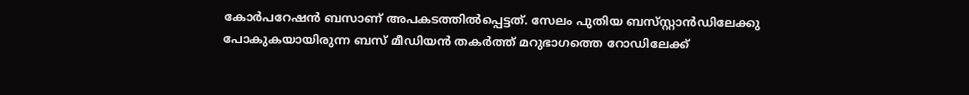കോര്‍പറേഷന്‍ ബസാണ് അപകടത്തില്‍പ്പെട്ടത്. സേലം പുതിയ ബസ്‌സ്റ്റാന്‍ഡിലേക്കു പോകുകയായിരുന്ന ബസ് മീഡിയന്‍ തകര്‍ത്ത് മറുഭാഗത്തെ റോഡിലേക്ക്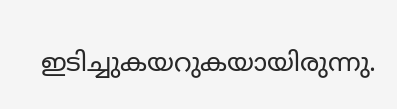ഇടിച്ചുകയറുകയായിരുന്നു.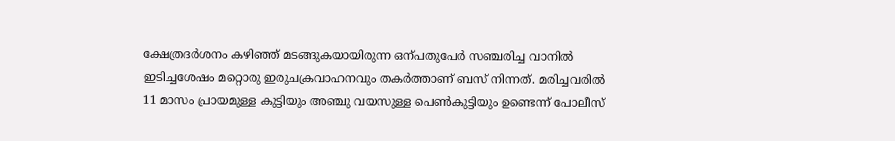ക്ഷേത്രദര്‍ശനം കഴിഞ്ഞ് മടങ്ങുകയായിരുന്ന ഒന്പതുപേര്‍ സഞ്ചരിച്ച വാനില്‍ ഇടിച്ചശേഷം മറ്റൊരു ഇരുചക്രവാഹനവും തകര്‍ത്താണ് ബസ് നിന്നത്. മരിച്ചവരില്‍ 11 മാസം പ്രായമുള്ള കുട്ടിയും അഞ്ചു വയസുള്ള പെണ്‍കുട്ടിയും ഉണ്ടെന്ന് പോലീസ്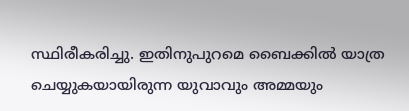സ്ഥിരീകരിച്ചു. ഇതിനുപുറമെ ബൈക്കിൽ യാത്ര ചെയ്യുകയായിരുന്ന യുവാവും അമ്മയും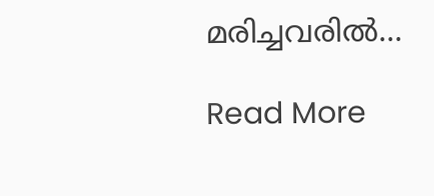മരിച്ചവരിൽ...

Read More